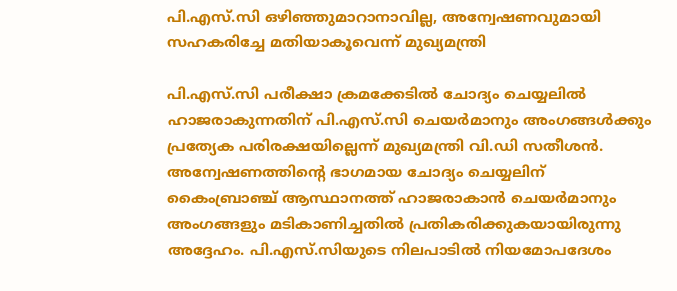പി.എസ്.സി ഒഴിഞ്ഞുമാറാനാവില്ല, അന്വേഷണവുമായി സഹകരിച്ചേ മതിയാകൂവെന്ന് മുഖ്യമന്ത്രി

പി.എസ്.സി പരീക്ഷാ ക്രമക്കേടില്‍ ചോദ്യം ചെയ്യലില്‍ ഹാജരാകുന്നതിന് പി.എസ്.സി ചെയര്‍മാനും അംഗങ്ങള്‍ക്കും പ്രത്യേക പരിരക്ഷയില്ലെന്ന് മുഖ്യമന്ത്രി വി.ഡി സതീശന്‍. അന്വേഷണത്തിന്റെ ഭാഗമായ ചോദ്യം ചെയ്യലിന് കൈംബ്രാഞ്ച് ആസ്ഥാനത്ത് ഹാജരാകാന്‍ ചെയര്‍മാനും അംഗങ്ങളും മടികാണിച്ചതില്‍ പ്രതികരിക്കുകയായിരുന്നു അദ്ദേഹം. പി.എസ്.സിയുടെ നിലപാടില്‍ നിയമോപദേശം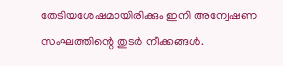തേടിയശേഷമായിരിക്കും ഇനി അന്വേഷണ സംഘത്തിന്റെ തുടര്‍ നീക്കങ്ങള്‍.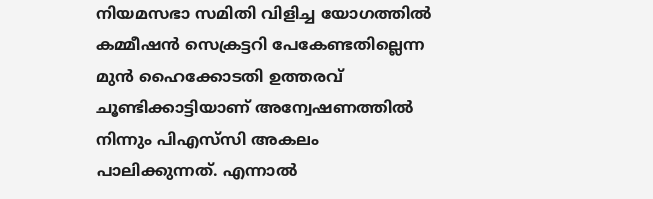നിയമസഭാ സമിതി വിളിച്ച യോഗത്തില്‍ കമ്മീഷന്‍ സെക്രട്ടറി പേകേണ്ടതില്ലെന്ന മുന്‍ ഹൈക്കോടതി ഉത്തരവ് ചൂണ്ടിക്കാട്ടിയാണ് അന്വേഷണത്തില്‍ നിന്നും പിഎസ്‌സി അകലം പാലിക്കുന്നത്. എന്നാല്‍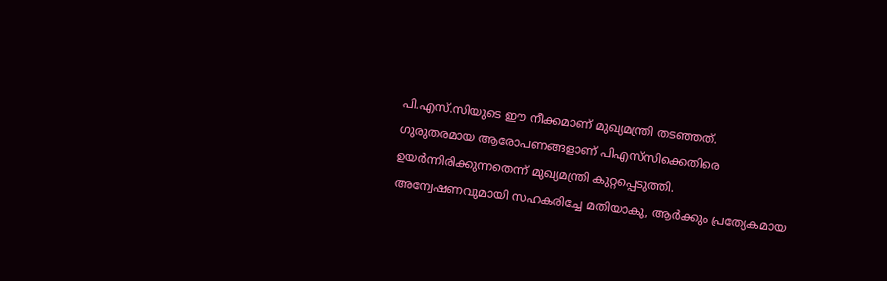പി.എസ്.സിയുടെ ഈ നീക്കമാണ് മുഖ്യമന്ത്രി തടഞ്ഞത്. ഗുരുതരമായ ആരോപണങ്ങളാണ് പിഎസ്‌സിക്കെതിരെ ഉയര്‍ന്നിരിക്കുന്നതെന്ന് മുഖ്യമന്ത്രി കുറ്റപ്പെടുത്തി. അന്വേഷണവുമായി സഹകരിച്ചേ മതിയാകു, ആര്‍ക്കും പ്രത്യേകമായ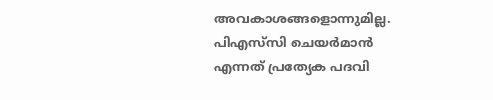അവകാശങ്ങളൊന്നുമില്ല. പിഎസ്‌സി ചെയര്‍മാന്‍ എന്നത് പ്രത്യേക പദവി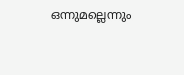ഒന്നുമല്ലെന്നും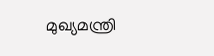മുഖ്യമന്ത്രി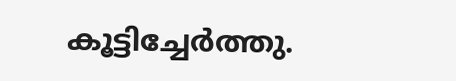കൂട്ടിച്ചേര്‍ത്തു.